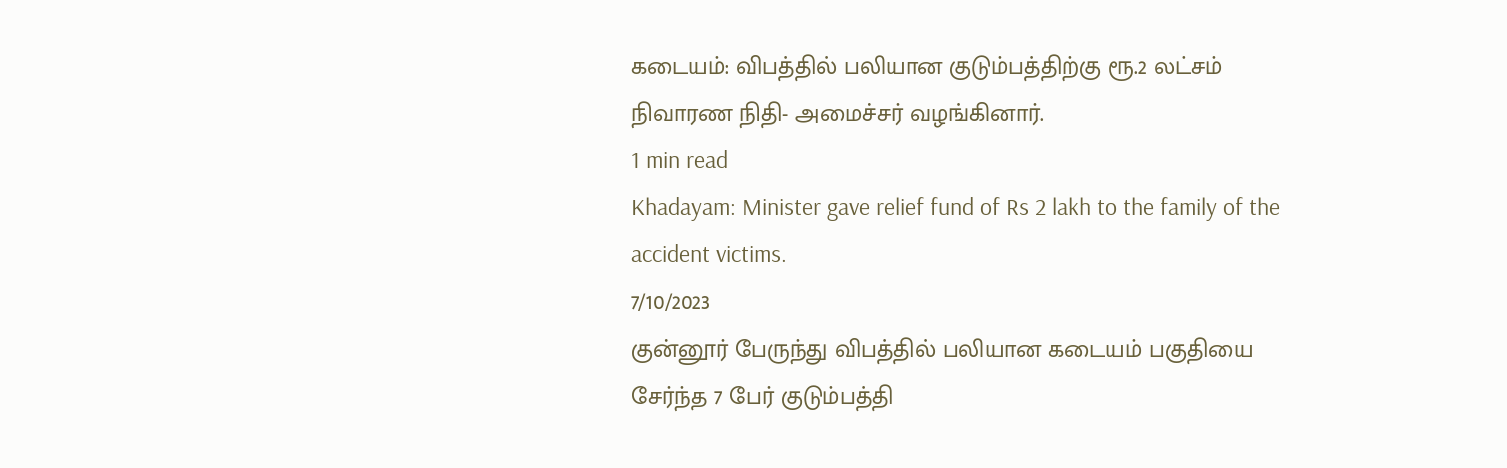கடையம்: விபத்தில் பலியான குடும்பத்திற்கு ரூ.2 லட்சம் நிவாரண நிதி- அமைச்சர் வழங்கினார்.
1 min read
Khadayam: Minister gave relief fund of Rs 2 lakh to the family of the accident victims.
7/10/2023
குன்னூர் பேருந்து விபத்தில் பலியான கடையம் பகுதியை சேர்ந்த 7 பேர் குடும்பத்தி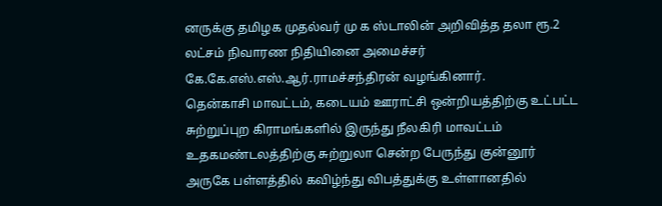னருக்கு தமிழக முதல்வர் மு க ஸ்டாலின் அறிவித்த தலா ரூ.2 லட்சம் நிவாரண நிதியினை அமைச்சர் கே.கே.எஸ்.எஸ்.ஆர்.ராமச்சந்திரன் வழங்கினார்.
தென்காசி மாவட்டம், கடையம் ஊராட்சி ஒன்றியத்திற்கு உட்பட்ட சுற்றுப்புற கிராமங்களில் இருந்து நீலகிரி மாவட்டம் உதகமண்டலத்திற்கு சுற்றுலா சென்ற பேருந்து குன்னூர் அருகே பள்ளத்தில் கவிழ்ந்து விபத்துக்கு உள்ளானதில்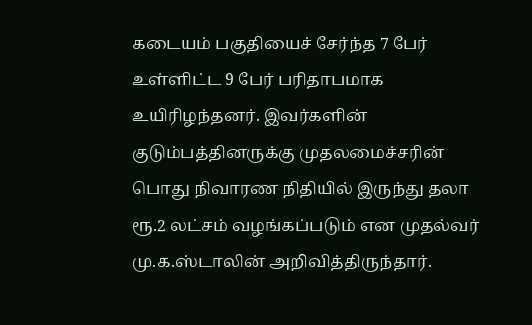கடையம் பகுதியைச் சேர்ந்த 7 பேர் உள்ளிட்ட 9 பேர் பரிதாபமாக உயிரிழந்தனர். இவர்களின் குடும்பத்தினருக்கு முதலமைச்சரின் பொது நிவாரண நிதியில் இருந்து தலா ரூ.2 லட்சம் வழங்கப்படும் என முதல்வர் மு.க.ஸ்டாலின் அறிவித்திருந்தார்.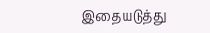இதையடுத்து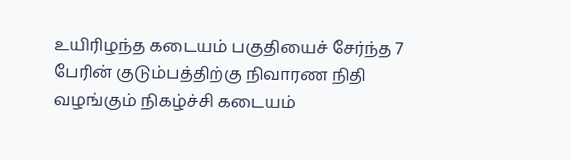உயிரிழந்த கடையம் பகுதியைச் சேர்ந்த 7 பேரின் குடும்பத்திற்கு நிவாரண நிதி வழங்கும் நிகழ்ச்சி கடையம்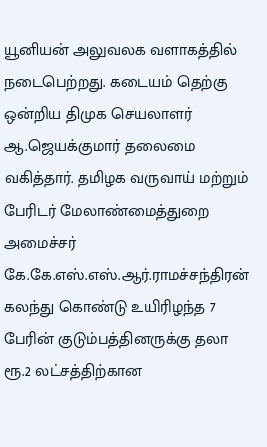யூனியன் அலுவலக வளாகத்தில் நடைபெற்றது. கடையம் தெற்கு ஒன்றிய திமுக செயலாளர் ஆ.ஜெயக்குமார் தலைமை வகித்தார். தமிழக வருவாய் மற்றும் பேரிடர் மேலாண்மைத்துறை அமைச்சர் கே.கே.எஸ்.எஸ்.ஆர்.ராமச்சந்திரன் கலந்து கொண்டு உயிரிழந்த 7 பேரின் குடும்பத்தினருக்கு தலா ரூ.2 லட்சத்திற்கான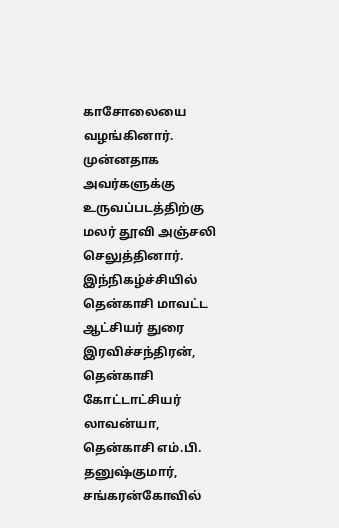காசோலையை வழங்கினார். முன்னதாக அவர்களுக்கு உருவப்படத்திற்கு மலர் தூவி அஞ்சலி செலுத்தினார்.
இந்நிகழ்ச்சியில் தென்காசி மாவட்ட ஆட்சியர் துரை இரவிச்சந்திரன், தென்காசி கோட்டாட்சியர் லாவன்யா, தென்காசி எம்.பி. தனுஷ்குமார், சங்கரன்கோவில்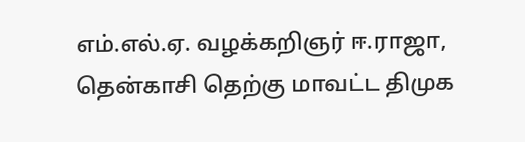எம்.எல்.ஏ. வழக்கறிஞர் ஈ.ராஜா, தென்காசி தெற்கு மாவட்ட திமுக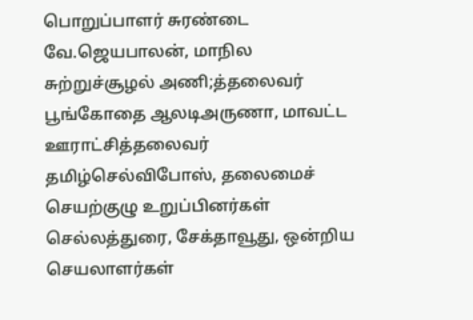பொறுப்பாளர் சுரண்டை வே.ஜெயபாலன், மாநில சுற்றுச்சூழல் அணி;த்தலைவர் பூங்கோதை ஆலடிஅருணா, மாவட்ட ஊராட்சித்தலைவர் தமிழ்செல்விபோஸ், தலைமைச் செயற்குழு உறுப்பினர்கள் செல்லத்துரை, சேக்தாவூது, ஒன்றிய செயலாளர்கள்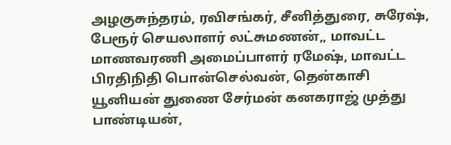அழகுசுந்தரம், ரவிசங்கர், சீனித்துரை, சுரேஷ், பேரூர் செயலாளர் லட்சுமணன்,, மாவட்ட மாணவரணி அமைப்பாளர் ரமேஷ், மாவட்ட பிரதிநிதி பொன்செல்வன், தென்காசி யூனியன் துணை சேர்மன் கனகராஜ் முத்து பாண்டியன்,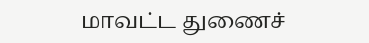மாவட்ட துணைச்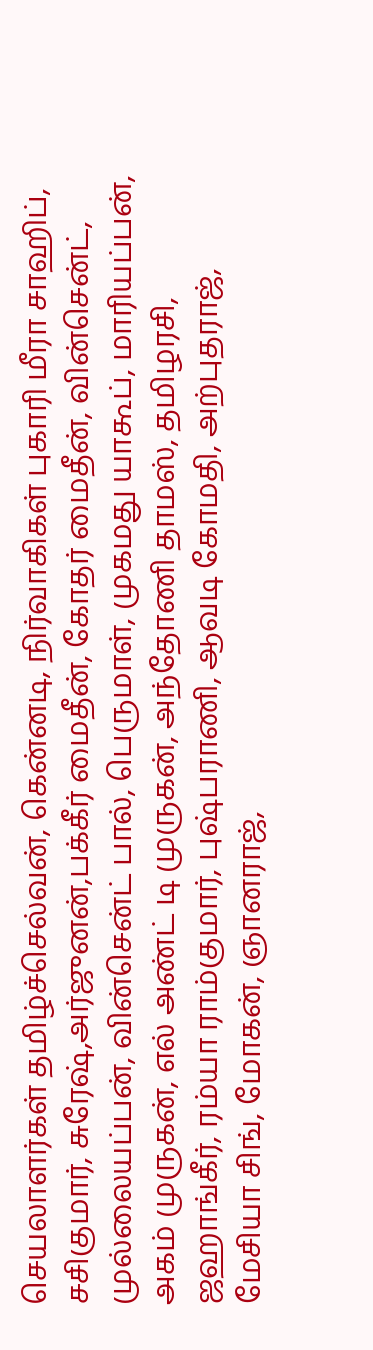செயலாளர்கள் தமிழ்ச்செல்வன், கென்னடி, நிர்வாகிகள் புகாரி மீரா சாஹிப், சசிகுமார், சுரேஷ்,அர்ஜுனன்,பக்கீர் மைதீன், கோதர் மைதீன், வின்சென்ட், முல்லையப்பன், வின்சென்ட் பால், பெருமாள், முகமது யாகூப், மாரியப்பன், அகம் முருகன், எல் அண்ட் டி முருகன், அந்தோணி தாமஸ், தமிழரசி, ஜஹாங்கீர், ரம்யா ராம்குமார், புஷ்பராணி, ஆவடி கோமதி, அற்புதராஜ், மேசியா சிங், மோகன், ஞானராஜ்,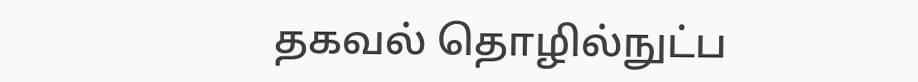தகவல் தொழில்நுட்ப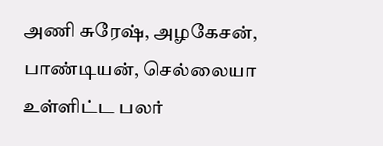அணி சுரேஷ், அழகேசன், பாண்டியன், செல்லையா உள்ளிட்ட பலர்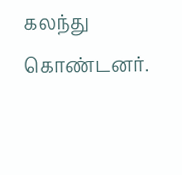கலந்து கொண்டனர்.